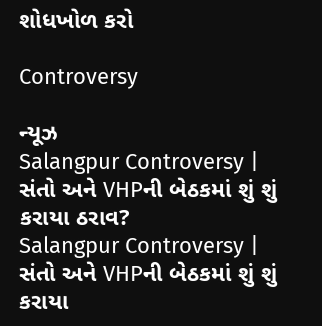શોધખોળ કરો

Controversy

ન્યૂઝ
Salangpur Controversy | સંતો અને VHPની બેઠકમાં શું શું કરાયા ઠરાવ?
Salangpur Controversy | સંતો અને VHPની બેઠકમાં શું શું કરાયા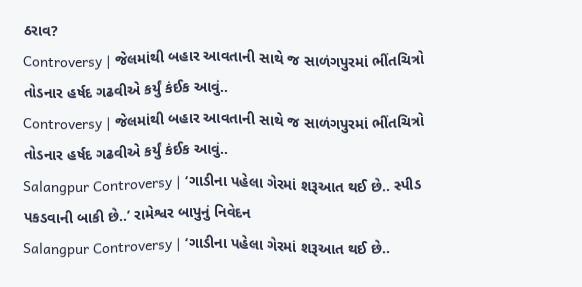ઠરાવ?
Controversy | જેલમાંથી બહાર આવતાની સાથે જ સાળંગપુરમાં ભીંતચિત્રો તોડનાર હર્ષદ ગઢવીએ કર્યું કંઈક આવું..
Controversy | જેલમાંથી બહાર આવતાની સાથે જ સાળંગપુરમાં ભીંતચિત્રો તોડનાર હર્ષદ ગઢવીએ કર્યું કંઈક આવું..
Salangpur Controversy | ‘ગાડીના પહેલા ગેરમાં શરૂઆત થઈ છે.. સ્પીડ પકડવાની બાકી છે..’ રામેશ્વર બાપુનું નિવેદન
Salangpur Controversy | ‘ગાડીના પહેલા ગેરમાં શરૂઆત થઈ છે..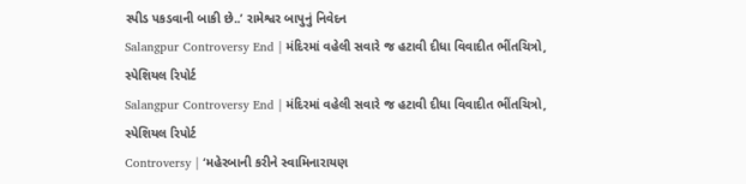સ્પીડ પકડવાની બાકી છે..’ રામેશ્વર બાપુનું નિવેદન
Salangpur Controversy End | મંદિરમાં વહેલી સવારે જ હટાવી દીધા વિવાદીત ભીંતચિત્રો, સ્પેશિયલ રિપોર્ટ
Salangpur Controversy End | મંદિરમાં વહેલી સવારે જ હટાવી દીધા વિવાદીત ભીંતચિત્રો, સ્પેશિયલ રિપોર્ટ
Controversy | ‘મહેરબાની કરીને સ્વામિનારાયણ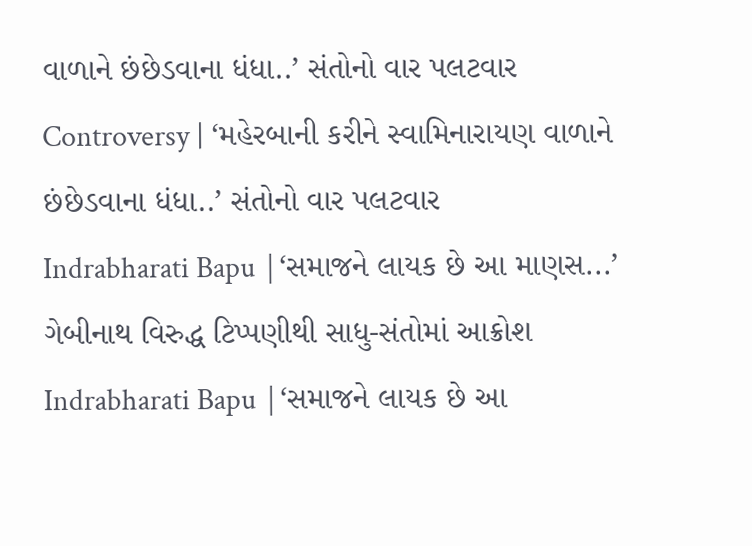વાળાને છંછેડવાના ધંધા..’ સંતોનો વાર પલટવાર
Controversy | ‘મહેરબાની કરીને સ્વામિનારાયણ વાળાને છંછેડવાના ધંધા..’ સંતોનો વાર પલટવાર
Indrabharati Bapu |‘સમાજને લાયક છે આ માણસ...’ ગેબીનાથ વિરુદ્ધ ટિપ્પણીથી સાધુ-સંતોમાં આક્રોશ
Indrabharati Bapu |‘સમાજને લાયક છે આ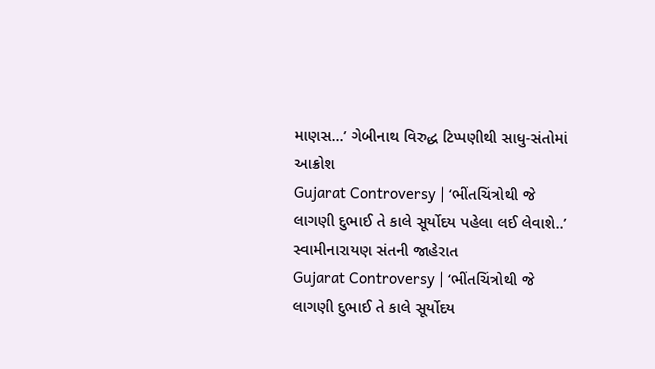માણસ...’ ગેબીનાથ વિરુદ્ધ ટિપ્પણીથી સાધુ-સંતોમાં આક્રોશ
Gujarat Controversy | ‘ભીંતચિંત્રોથી જે લાગણી દુભાઈ તે કાલે સૂર્યોદય પહેલા લઈ લેવાશે..’ સ્વામીનારાયણ સંતની જાહેરાત
Gujarat Controversy | ‘ભીંતચિંત્રોથી જે લાગણી દુભાઈ તે કાલે સૂર્યોદય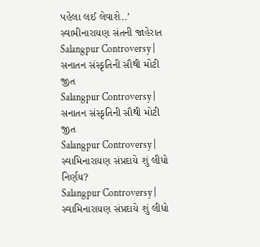પહેલા લઈ લેવાશે..’ સ્વામીનારાયણ સંતની જાહેરાત
Salangpur Controversy | સનાતન સંસ્કૃતિની સૌથી મોટી જીત
Salangpur Controversy | સનાતન સંસ્કૃતિની સૌથી મોટી જીત
Salangpur Controversy | સ્વામિનારાયણ સંપ્રદાયે શું લીધો નિર્ણય?
Salangpur Controversy | સ્વામિનારાયણ સંપ્રદાયે શું લીધો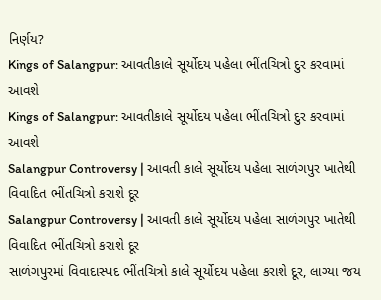નિર્ણય?
Kings of Salangpur: આવતીકાલે સૂર્યોદય પહેલા ભીંતચિત્રો દુર કરવામાં આવશે
Kings of Salangpur: આવતીકાલે સૂર્યોદય પહેલા ભીંતચિત્રો દુર કરવામાં આવશે
Salangpur Controversy | આવતી કાલે સૂર્યોદય પહેલા સાળંગપુર ખાતેથી વિવાદિત ભીંતચિત્રો કરાશે દૂર
Salangpur Controversy | આવતી કાલે સૂર્યોદય પહેલા સાળંગપુર ખાતેથી વિવાદિત ભીંતચિત્રો કરાશે દૂર
સાળંગપુરમાં વિવાદાસ્પદ ભીંતચિત્રો કાલે સૂર્યોદય પહેલા કરાશે દૂર, લાગ્યા જય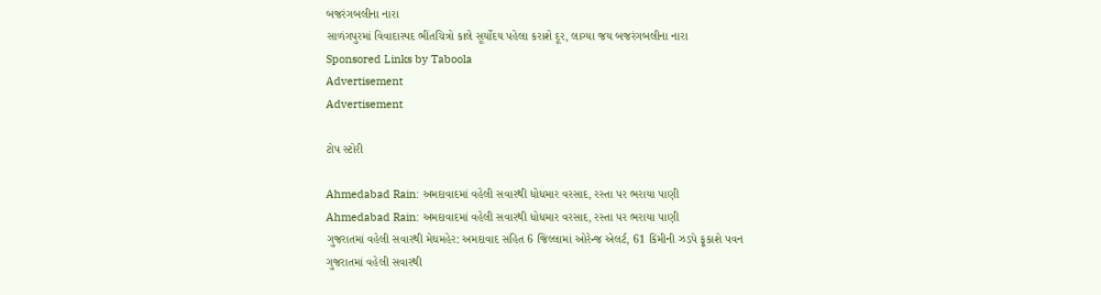બજરંગબલીના નારા
સાળંગપુરમાં વિવાદાસ્પદ ભીંતચિત્રો કાલે સૂર્યોદય પહેલા કરાશે દૂર, લાગ્યા જય બજરંગબલીના નારા
Sponsored Links by Taboola
Advertisement
Advertisement

ટોપ સ્ટોરી

Ahmedabad Rain: અમદાવાદમાં વહેલી સવારથી ધોધમાર વરસાદ, રસ્તા પર ભરાયા પાણી
Ahmedabad Rain: અમદાવાદમાં વહેલી સવારથી ધોધમાર વરસાદ, રસ્તા પર ભરાયા પાણી
ગુજરાતમાં વહેલી સવારથી મેઘમહેર: અમદાવાદ સહિત 6 જિલ્લામાં ઓરેન્જ એલર્ટ, 61 કિમીની ઝડપે ફૂકાશે પવન
ગુજરાતમાં વહેલી સવારથી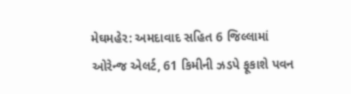મેઘમહેર: અમદાવાદ સહિત 6 જિલ્લામાં ઓરેન્જ એલર્ટ, 61 કિમીની ઝડપે ફૂકાશે પવન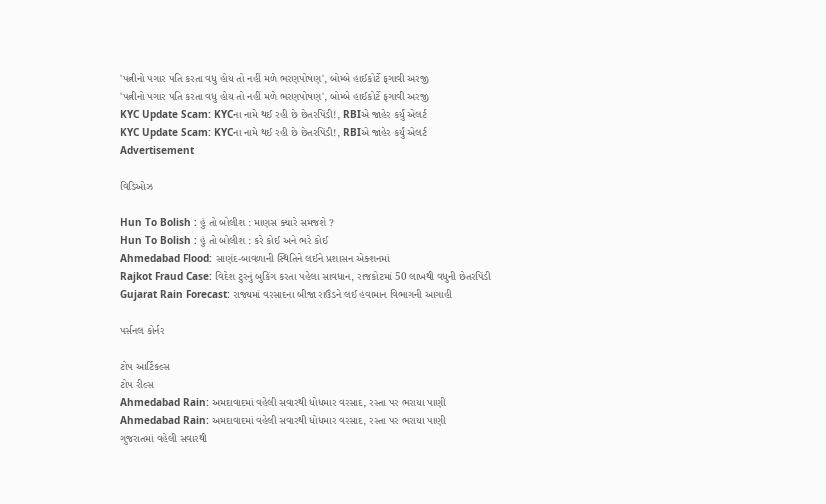'પત્નીનો પગાર પતિ કરતા વધુ હોય તો નહીં મળે ભરણપોષણ', બોમ્બે હાઈકોર્ટે ફગાવી અરજી
'પત્નીનો પગાર પતિ કરતા વધુ હોય તો નહીં મળે ભરણપોષણ', બોમ્બે હાઈકોર્ટે ફગાવી અરજી
KYC Update Scam: KYCના નામે થઈ રહી છે છેતરપિંડી!, RBIએ જાહેર કર્યું એલર્ટ
KYC Update Scam: KYCના નામે થઈ રહી છે છેતરપિંડી!, RBIએ જાહેર કર્યું એલર્ટ
Advertisement

વિડિઓઝ

Hun To Bolish : હું તો બોલીશ : માણસ ક્યારે સમજશે ?
Hun To Bolish : હું તો બોલીશ : કરે કોઈ અને ભરે કોઈ
Ahmedabad Flood: સાણંદ-બાવળાની સ્થિતિને લઈને પ્રશાસન એક્શનમાં
Rajkot Fraud Case: વિદેશ ટુરનું બુકિંગ કરતા પહેલા સાવધાન, રાજકોટમાં 50 લાખથી વધુની છેતરપિંડી
Gujarat Rain Forecast: રાજ્યમાં વરસાદના બીજા રાઉંડને લઈ હવામાન વિભાગની આગાહી

પર્સનલ કોર્નર

ટોપ આર્ટિકલ્સ
ટોપ રીલ્સ
Ahmedabad Rain: અમદાવાદમાં વહેલી સવારથી ધોધમાર વરસાદ, રસ્તા પર ભરાયા પાણી
Ahmedabad Rain: અમદાવાદમાં વહેલી સવારથી ધોધમાર વરસાદ, રસ્તા પર ભરાયા પાણી
ગુજરાતમાં વહેલી સવારથી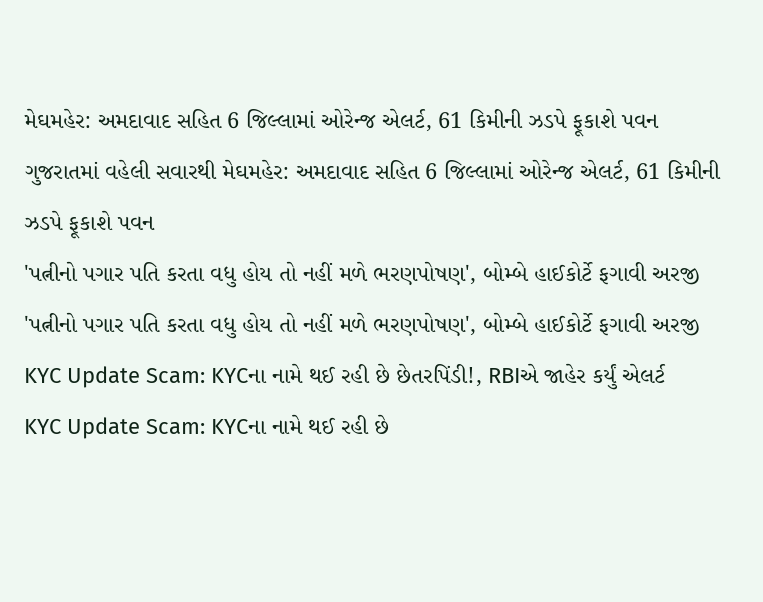મેઘમહેર: અમદાવાદ સહિત 6 જિલ્લામાં ઓરેન્જ એલર્ટ, 61 કિમીની ઝડપે ફૂકાશે પવન
ગુજરાતમાં વહેલી સવારથી મેઘમહેર: અમદાવાદ સહિત 6 જિલ્લામાં ઓરેન્જ એલર્ટ, 61 કિમીની ઝડપે ફૂકાશે પવન
'પત્નીનો પગાર પતિ કરતા વધુ હોય તો નહીં મળે ભરણપોષણ', બોમ્બે હાઈકોર્ટે ફગાવી અરજી
'પત્નીનો પગાર પતિ કરતા વધુ હોય તો નહીં મળે ભરણપોષણ', બોમ્બે હાઈકોર્ટે ફગાવી અરજી
KYC Update Scam: KYCના નામે થઈ રહી છે છેતરપિંડી!, RBIએ જાહેર કર્યું એલર્ટ
KYC Update Scam: KYCના નામે થઈ રહી છે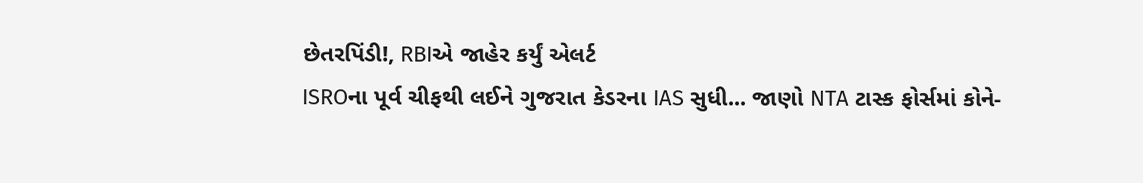છેતરપિંડી!, RBIએ જાહેર કર્યું એલર્ટ
ISROના પૂર્વ ચીફથી લઈને ગુજરાત કેડરના IAS સુધી... જાણો NTA ટાસ્ક ફોર્સમાં કોને-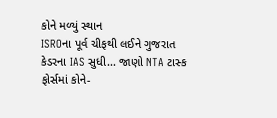કોને મળ્યું સ્થાન
ISROના પૂર્વ ચીફથી લઈને ગુજરાત કેડરના IAS સુધી... જાણો NTA ટાસ્ક ફોર્સમાં કોને-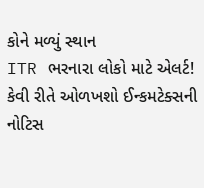કોને મળ્યું સ્થાન
ITR ભરનારા લોકો માટે એલર્ટ! કેવી રીતે ઓળખશો ઈન્કમટેક્સની નોટિસ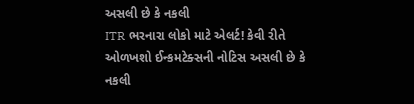અસલી છે કે નકલી
ITR ભરનારા લોકો માટે એલર્ટ! કેવી રીતે ઓળખશો ઈન્કમટેક્સની નોટિસ અસલી છે કે નકલી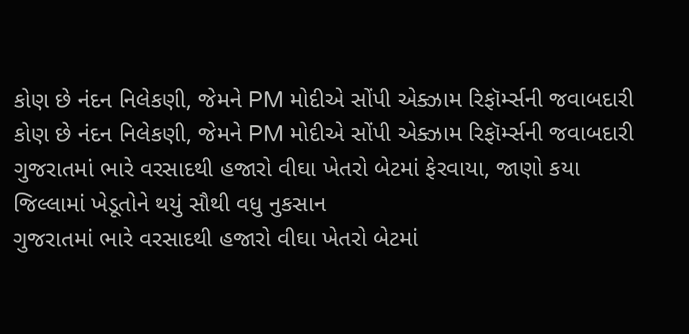કોણ છે નંદન નિલેકણી, જેમને PM મોદીએ સોંપી એક્ઝામ રિફૉર્મ્સની જવાબદારી
કોણ છે નંદન નિલેકણી, જેમને PM મોદીએ સોંપી એક્ઝામ રિફૉર્મ્સની જવાબદારી
ગુજરાતમાં ભારે વરસાદથી હજારો વીઘા ખેતરો બેટમાં ફેરવાયા, જાણો કયા જિલ્લામાં ખેડૂતોને થયું સૌથી વધુ નુકસાન
ગુજરાતમાં ભારે વરસાદથી હજારો વીઘા ખેતરો બેટમાં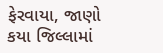ફેરવાયા, જાણો કયા જિલ્લામાં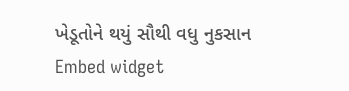ખેડૂતોને થયું સૌથી વધુ નુકસાન
Embed widget